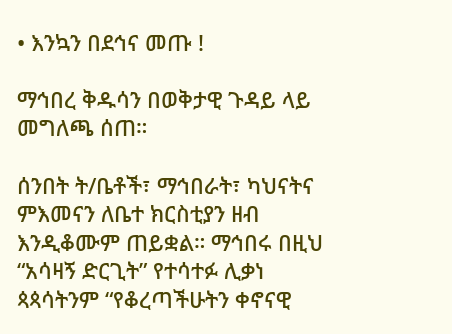• እንኳን በደኅና መጡ !

ማኅበረ ቅዱሳን በወቅታዊ ጉዳይ ላይ መግለጫ ሰጠ።

ሰንበት ት/ቤቶች፣ ማኅበራት፣ ካህናትና ምእመናን ለቤተ ክርስቲያን ዘብ እንዲቆሙም ጠይቋል። ማኅበሩ በዚህ “አሳዛኝ ድርጊት” የተሳተፉ ሊቃነ ጳጳሳትንም “የቆረጣችሁትን ቀኖናዊ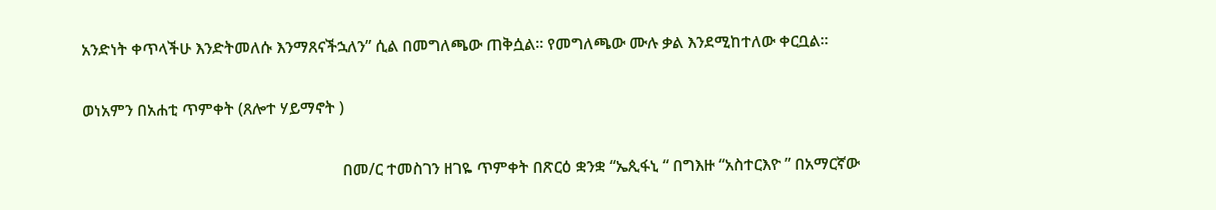አንድነት ቀጥላችሁ እንድትመለሱ እንማጸናችኋለን” ሲል በመግለጫው ጠቅሷል። የመግለጫው ሙሉ ቃል እንደሚከተለው ቀርቧል።

ወነአምን በአሐቲ ጥምቀት (ጸሎተ ሃይማኖት )

                                                                 በመ/ር ተመስገን ዘገዬ ጥምቀት በጽርዕ ቋንቋ “ኤጲፋኒ “ በግእዙ “አስተርእዮ ” በአማርኛው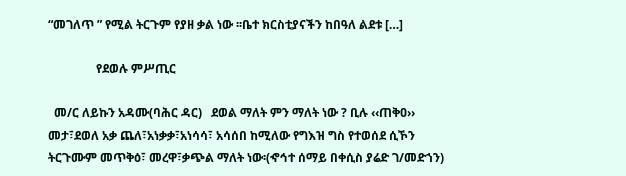“መገለጥ ” የሚል ትርጉም የያዘ ቃል ነው ፡፡ቤተ ክርስቲያናችን ከበዓለ ልደቱ […]

                የደወሉ ምሥጢር

  መ/ር ለይኩን አዳሙ(ባሕር ዳር)   ደወል ማለት ምን ማለት ነው ? ቢሉ ‹‹ጠቅዐ›› መታ፣ደወለ አቃ ጨለ፣አነቃቃ፣አነሳሳ፣ አሳሰበ ከሚለው የግእዝ ግስ የተወሰደ ሲኾን ትርጉሙም መጥቅዕ፣ መረዋ፣ቃጭል ማለት ነው፡(ኆኅተ ሰማይ በቀሲስ ያሬድ ገ/መድኀን)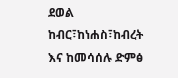ደወል ከብር፣ከነሐስ፣ከብረት እና ከመሳሰሉ ድምፅ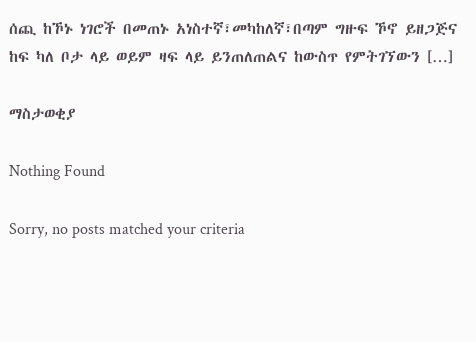ሰጪ ከኾኑ ነገሮች በመጠኑ አነስተኛ፣መካከለኛ፣በጣም ግዙፍ ኾኖ ይዘጋጅና ከፍ ካለ ቦታ ላይ ወይም ዛፍ ላይ ይንጠለጠልና ከውስጥ የምትገኘውን […]

ማስታወቂያ

Nothing Found

Sorry, no posts matched your criteria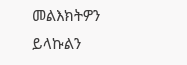መልእክትዎን ይላኩልን